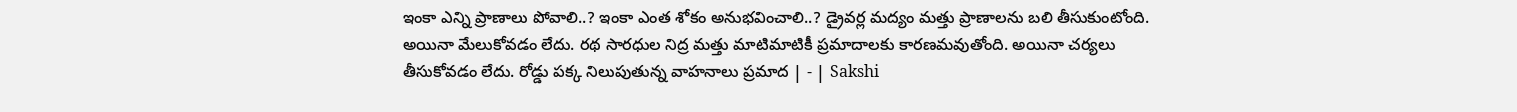ఇంకా ఎన్ని ప్రాణాలు పోవాలి..? ఇంకా ఎంత శోకం అనుభవించాలి..? డ్రైవర్ల మద్యం మత్తు ప్రాణాలను బలి తీసుకుంటోంది. అయినా మేలుకోవడం లేదు. రథ సారధుల నిద్ర మత్తు మాటిమాటికీ ప్రమాదాలకు కారణమవుతోంది. అయినా చర్యలు తీసుకోవడం లేదు. రోడ్డు పక్క నిలుపుతున్న వాహనాలు ప్రమాద | - | Sakshi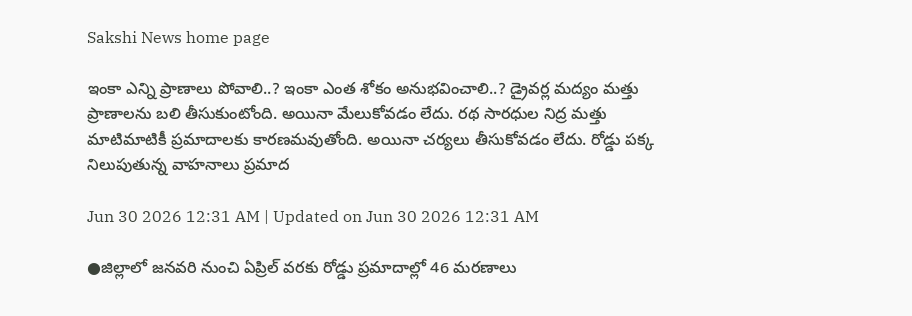Sakshi News home page

ఇంకా ఎన్ని ప్రాణాలు పోవాలి..? ఇంకా ఎంత శోకం అనుభవించాలి..? డ్రైవర్ల మద్యం మత్తు ప్రాణాలను బలి తీసుకుంటోంది. అయినా మేలుకోవడం లేదు. రథ సారధుల నిద్ర మత్తు మాటిమాటికీ ప్రమాదాలకు కారణమవుతోంది. అయినా చర్యలు తీసుకోవడం లేదు. రోడ్డు పక్క నిలుపుతున్న వాహనాలు ప్రమాద

Jun 30 2026 12:31 AM | Updated on Jun 30 2026 12:31 AM

●జిల్లాలో జనవరి నుంచి ఏప్రిల్‌ వరకు రోడ్డు ప్రమాదాల్లో 46 మరణాలు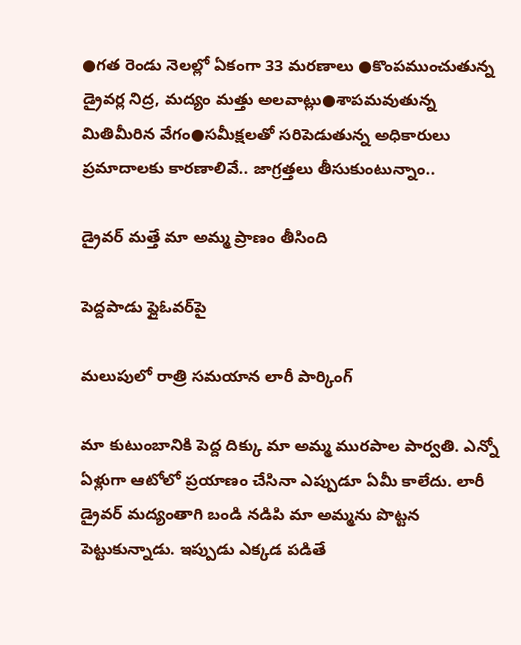●గత రెండు నెలల్లో ఏకంగా 33 మరణాలు ●కొంపముంచుతున్న డ్రైవర్ల నిద్ర, మద్యం మత్తు అలవాట్లు●శాపమవుతున్న మితిమీరిన వేగం●సమీక్షలతో సరిపెడుతున్న అధికారులు ప్రమాదాలకు కారణాలివే.. జాగ్రత్తలు తీసుకుంటున్నాం..

డ్రైవర్‌ మత్తే మా అమ్మ ప్రాణం తీసింది

పెద్దపాడు ఫ్లైఓవర్‌పై

మలుపులో రాత్రి సమయాన లారీ పార్కింగ్‌

మా కుటుంబానికి పెద్ద దిక్కు మా అమ్మ మురపాల పార్వతి. ఎన్నో ఏళ్లుగా ఆటోలో ప్రయాణం చేసినా ఎప్పుడూ ఏమీ కాలేదు. లారీ డ్రైవర్‌ మద్యంతాగి బండి నడిపి మా అమ్మను పొట్టన పెట్టుకున్నాడు. ఇప్పుడు ఎక్కడ పడితే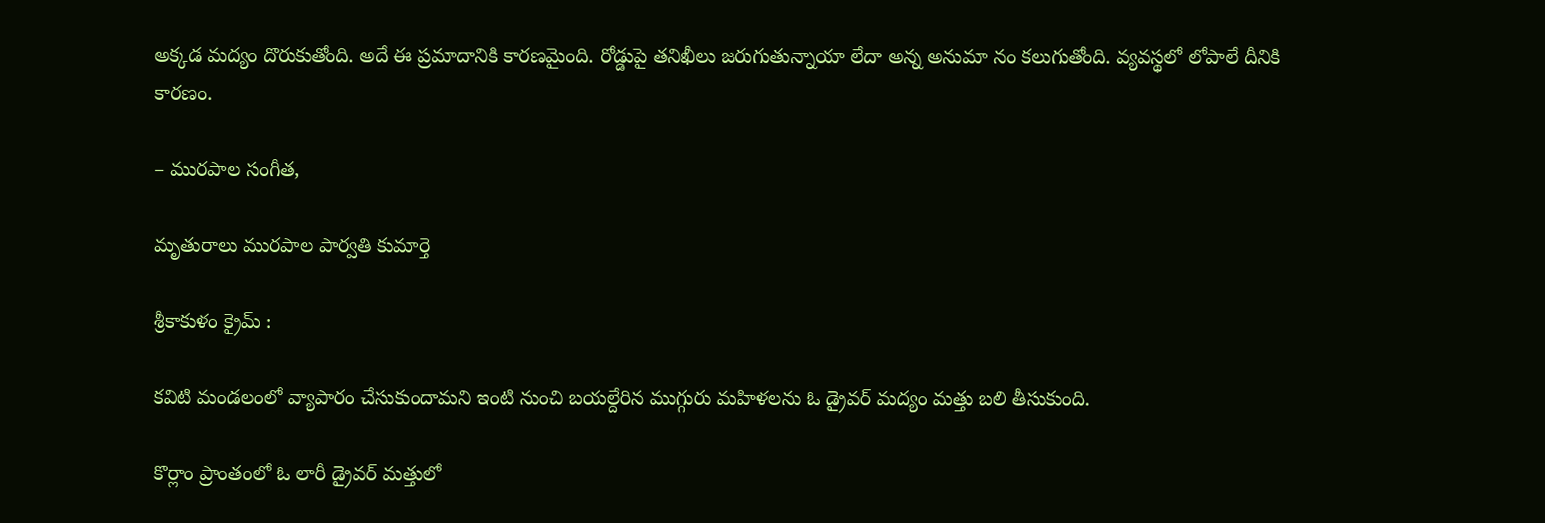అక్కడ మద్యం దొరుకుతోంది. అదే ఈ ప్రమాదానికి కారణమైంది. రోడ్డుపై తనిఖీలు జరుగుతున్నాయా లేదా అన్న అనుమా నం కలుగుతోంది. వ్యవస్థలో లోపాలే దీనికి కారణం.

– మురపాల సంగీత,

మృతురాలు మురపాల పార్వతి కుమార్తె

శ్రీకాకుళం క్రైమ్‌ :

కవిటి మండలంలో వ్యాపారం చేసుకుందామని ఇంటి నుంచి బయల్దేరిన ముగ్గురు మహిళలను ఓ డ్రైవర్‌ మద్యం మత్తు బలి తీసుకుంది.

కొర్లాం ప్రాంతంలో ఓ లారీ డ్రైవర్‌ మత్తులో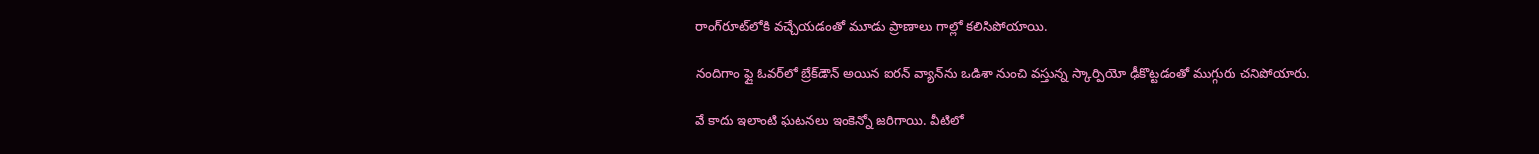రాంగ్‌రూట్‌లోకి వచ్చేయడంతో మూడు ప్రాణాలు గాల్లో కలిసిపోయాయి.

నందిగాం ఫ్లై ఓవర్‌లో బ్రేక్‌డౌన్‌ అయిన ఐరన్‌ వ్యాన్‌ను ఒడిశా నుంచి వస్తున్న స్కార్పియో ఢీకొట్టడంతో ముగ్గురు చనిపోయారు.

వే కాదు ఇలాంటి ఘటనలు ఇంకెన్నో జరిగాయి. వీటిలో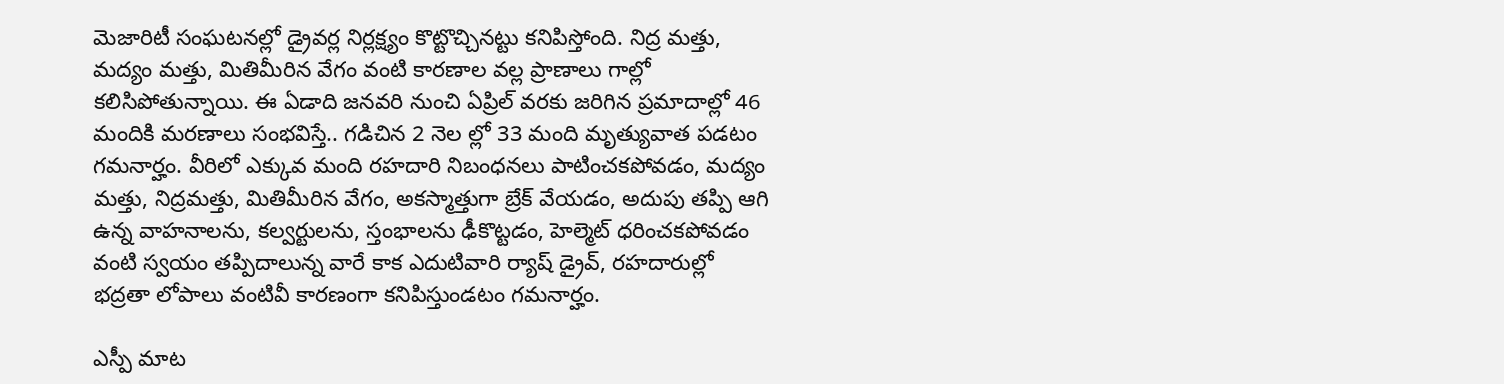మెజారిటీ సంఘటనల్లో డ్రైవర్ల నిర్లక్ష్యం కొట్టొచ్చినట్టు కనిపిస్తోంది. నిద్ర మత్తు, మద్యం మత్తు, మితిమీరిన వేగం వంటి కారణాల వల్ల ప్రాణాలు గాల్లో కలిసిపోతున్నాయి. ఈ ఏడాది జనవరి నుంచి ఏప్రిల్‌ వరకు జరిగిన ప్రమాదాల్లో 46 మందికి మరణాలు సంభవిస్తే.. గడిచిన 2 నెల ల్లో 33 మంది మృత్యువాత పడటం గమనార్హం. వీరిలో ఎక్కువ మంది రహదారి నిబంధనలు పాటించకపోవడం, మద్యం మత్తు, నిద్రమత్తు, మితిమీరిన వేగం, అకస్మాత్తుగా బ్రేక్‌ వేయడం, అదుపు తప్పి ఆగి ఉన్న వాహనాలను, కల్వర్టులను, స్తంభాలను ఢీకొట్టడం, హెల్మెట్‌ ధరించకపోవడం వంటి స్వయం తప్పిదాలున్న వారే కాక ఎదుటివారి ర్యాష్‌ డ్రైవ్‌, రహదారుల్లో భద్రతా లోపాలు వంటివీ కారణంగా కనిపిస్తుండటం గమనార్హం.

ఎస్పీ మాట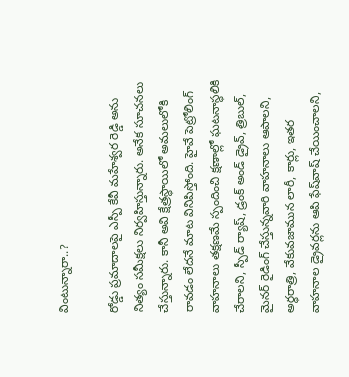వింటున్నారా..?

రోడ్డు ప్రమాదాలపై ఎస్పీ కేవీ మహేశ్వర రెడ్డి అను నిత్యం సమీక్షలు నిర్వహిస్తున్నారు. అనేక సూచనలు చేస్తున్నారు. కానీ అవి క్షేత్రస్థాయిలో అమలులోకి రావడం లేదనే మాట వినిపిస్తోంది. హైవే పెట్రోలింగ్‌ వాహనాలు తక్షణమే స్పందించి క్షణాల్లో ఘటనాస్థలికి చేరాలని, స్పీడ్‌ ర్యాష్‌, డ్రంక్‌ అండ్‌ డ్రైవ్‌, త్రిబుల్‌, మైనర్‌ రైడింగ్‌ చేస్తున్నవారి వాహనాలు ఆపాలని, అర్ధరాత్రి, వేకువజామున లారీ, కార్లు, ఇతర వాహనాల డ్రైవర్లను ఆపి ఫేష్‌వాష్‌ చేయించాలని,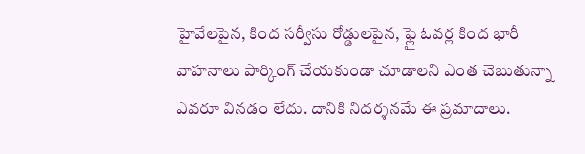హైవేలపైన, కింద సర్వీసు రోడ్డులపైన, ఫ్లై ఓవర్ల కింద భారీ వాహనాలు పార్కింగ్‌ చేయకుండా చూడాలని ఎంత చెబుతున్నా ఎవరూ వినడం లేదు. దానికి నిదర్శనమే ఈ ప్రమాదాలు.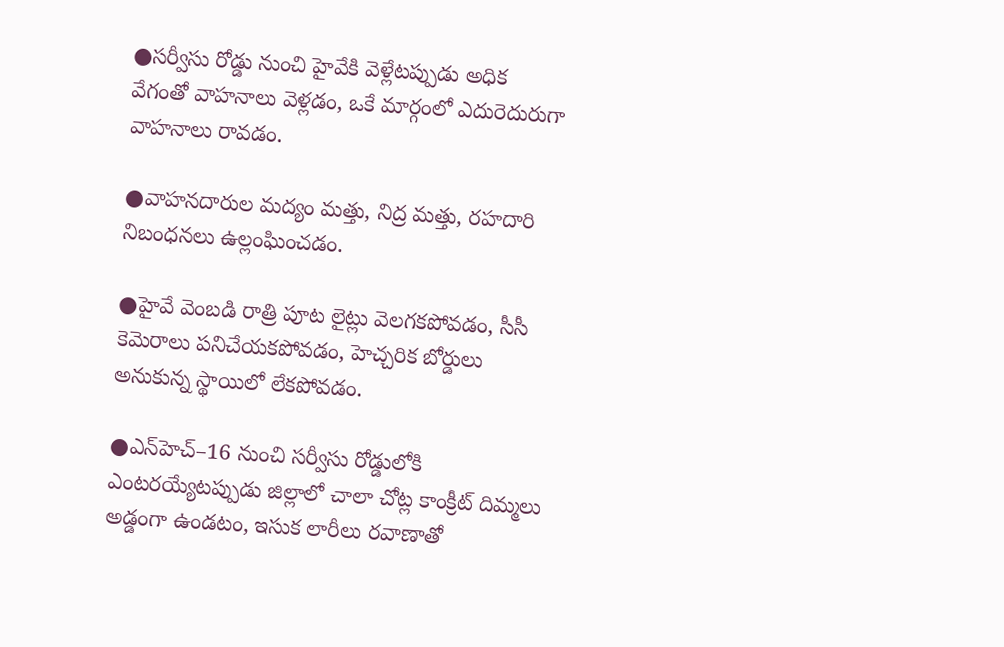●సర్వీసు రోడ్డు నుంచి హైవేకి వెళ్లేటప్పుడు అధిక వేగంతో వాహనాలు వెళ్లడం, ఒకే మార్గంలో ఎదురెదురుగా వాహనాలు రావడం.

●వాహనదారుల మద్యం మత్తు, నిద్ర మత్తు, రహదారి నిబంధనలు ఉల్లంఘించడం.

●హైవే వెంబడి రాత్రి పూట లైట్లు వెలగకపోవడం, సీసీ కెమెరాలు పనిచేయకపోవడం, హెచ్చరిక బోర్డులు అనుకున్న స్థాయిలో లేకపోవడం.

●ఎన్‌హెచ్‌–16 నుంచి సర్వీసు రోడ్డులోకి ఎంటరయ్యేటప్పుడు జిల్లాలో చాలా చోట్ల కాంక్రీట్‌ దిమ్మలు అడ్డంగా ఉండటం, ఇసుక లారీలు రవాణాతో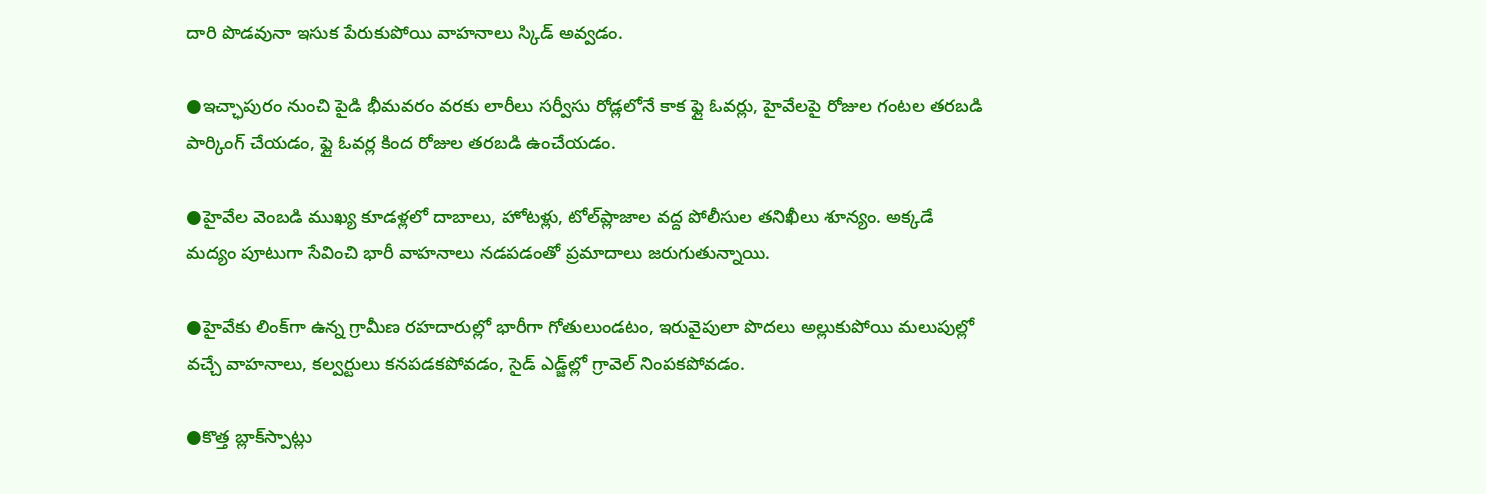దారి పొడవునా ఇసుక పేరుకుపోయి వాహనాలు స్కిడ్‌ అవ్వడం.

●ఇచ్ఛాపురం నుంచి పైడి భీమవరం వరకు లారీలు సర్వీసు రోడ్లలోనే కాక ఫ్లై ఓవర్లు, హైవేలపై రోజుల గంటల తరబడి పార్కింగ్‌ చేయడం, ఫ్లై ఓవర్ల కింద రోజుల తరబడి ఉంచేయడం.

●హైవేల వెంబడి ముఖ్య కూడళ్లలో దాబాలు, హోటళ్లు, టోల్‌ప్లాజాల వద్ద పోలీసుల తనిఖీలు శూన్యం. అక్కడే మద్యం పూటుగా సేవించి భారీ వాహనాలు నడపడంతో ప్రమాదాలు జరుగుతున్నాయి.

●హైవేకు లింక్‌గా ఉన్న గ్రామీణ రహదారుల్లో భారీగా గోతులుండటం, ఇరువైపులా పొదలు అల్లుకుపోయి మలుపుల్లో వచ్చే వాహనాలు, కల్వర్టులు కనపడకపోవడం, సైడ్‌ ఎడ్జ్‌ల్లో గ్రావెల్‌ నింపకపోవడం.

●కొత్త బ్లాక్‌స్పాట్లు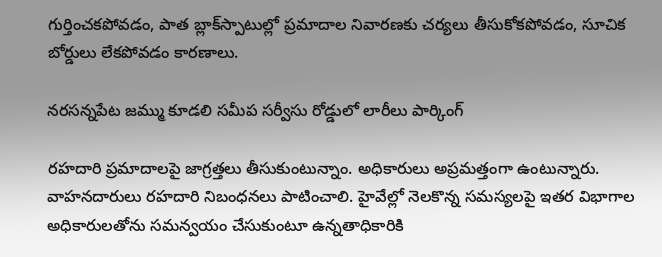గుర్తించకపోవడం, పాత బ్లాక్‌స్పాటుల్లో ప్రమాదాల నివారణకు చర్యలు తీసుకోకపోవడం, సూచిక బోర్డులు లేకపోవడం కారణాలు.

నరసన్నపేట జమ్ము కూడలి సమీప సర్వీసు రోడ్డులో లారీలు పార్కింగ్‌

రహదారి ప్రమాదాలపై జాగ్రత్తలు తీసుకుంటున్నాం. అధికారులు అప్రమత్తంగా ఉంటున్నారు. వాహనదారులు రహదారి నిబంధనలు పాటించాలి. హైవేల్లో నెలకొన్న సమస్యలపై ఇతర విభాగాల అధికారులతోను సమన్వయం చేసుకుంటూ ఉన్నతాధికారికి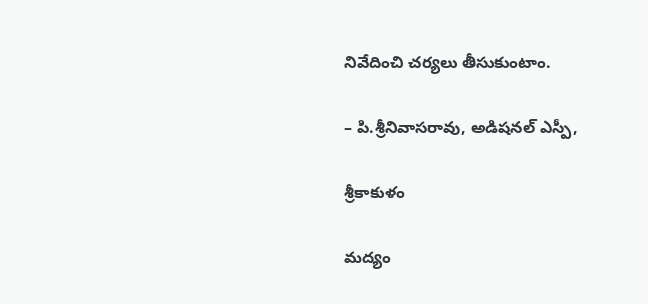నివేదించి చర్యలు తీసుకుంటాం.

– పి.శ్రీనివాసరావు, అడిషనల్‌ ఎస్పీ,

శ్రీకాకుళం

మద్యం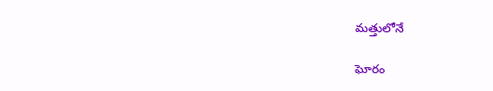మత్తులోనే

ఘోరం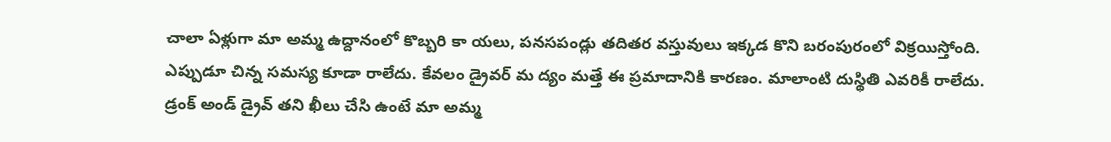చాలా ఏళ్లుగా మా అమ్మ ఉద్దానంలో కొబ్బరి కా యలు, పనసపండ్లు తదితర వస్తువులు ఇక్కడ కొని బరంపురంలో విక్రయిస్తోంది. ఎప్పుడూ చిన్న సమస్య కూడా రాలేదు. కేవలం డ్రైవర్‌ మ ద్యం మత్తే ఈ ప్రమాదానికి కారణం. మాలాంటి దుస్థితి ఎవరికీ రాలేదు. డ్రంక్‌ అండ్‌ డ్రైవ్‌ తని ఖీలు చేసి ఉంటే మా అమ్మ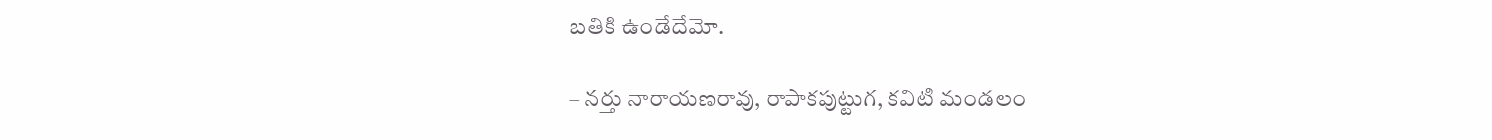బతికి ఉండేదేమో.

– నర్తు నారాయణరావు, రాపాకపుట్టుగ, కవిటి మండలం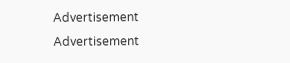Advertisement
Advertisement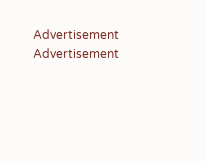Advertisement
Advertisement